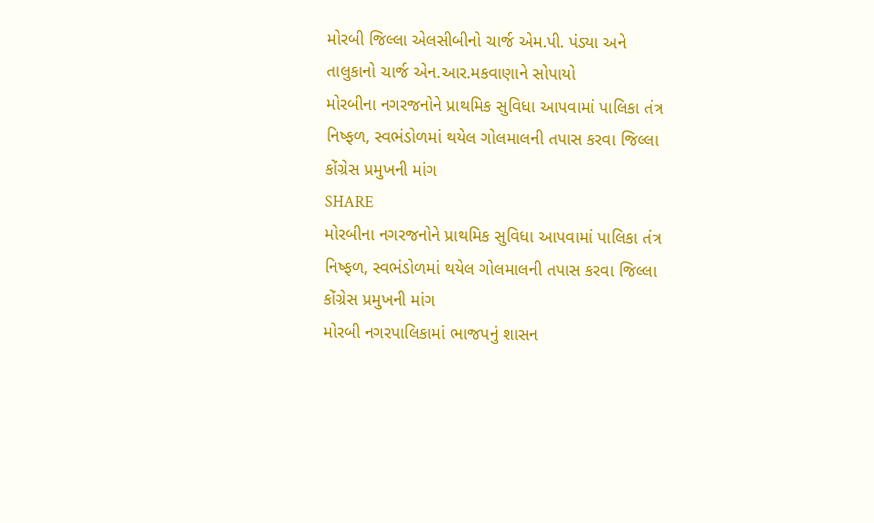મોરબી જિલ્લા એલસીબીનો ચાર્જ એમ.પી. પંડ્યા અને તાલુકાનો ચાર્જ એન.આર.મકવાણાને સોપાયો
મોરબીના નગરજનોને પ્રાથમિક સુવિધા આપવામાં પાલિકા તંત્ર નિષ્ફળ, સ્વભંડોળમાં થયેલ ગોલમાલની તપાસ કરવા જિલ્લા કોંગ્રેસ પ્રમુખની માંગ
SHARE
મોરબીના નગરજનોને પ્રાથમિક સુવિધા આપવામાં પાલિકા તંત્ર નિષ્ફળ, સ્વભંડોળમાં થયેલ ગોલમાલની તપાસ કરવા જિલ્લા કોંગ્રેસ પ્રમુખની માંગ
મોરબી નગરપાલિકામાં ભાજપનું શાસન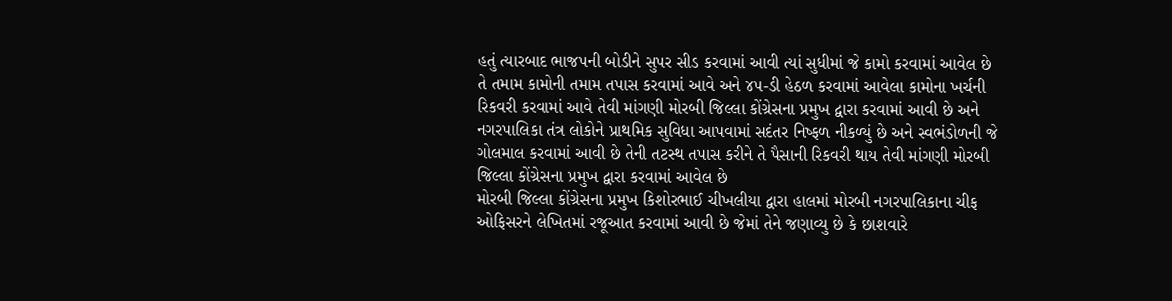હતું ત્યારબાદ ભાજપની બોડીને સુપર સીડ કરવામાં આવી ત્યાં સુધીમાં જે કામો કરવામાં આવેલ છે તે તમામ કામોની તમામ તપાસ કરવામાં આવે અને ૪૫-ડી હેઠળ કરવામાં આવેલા કામોના ખર્ચની રિકવરી કરવામાં આવે તેવી માંગણી મોરબી જિલ્લા કોંગ્રેસના પ્રમુખ દ્વારા કરવામાં આવી છે અને નગરપાલિકા તંત્ર લોકોને પ્રાથમિક સુવિધા આપવામાં સદંતર નિષ્ફળ નીકળ્યું છે અને સ્વભંડોળની જે ગોલમાલ કરવામાં આવી છે તેની તટસ્થ તપાસ કરીને તે પૈસાની રિકવરી થાય તેવી માંગણી મોરબી જિલ્લા કોંગ્રેસના પ્રમુખ દ્વારા કરવામાં આવેલ છે
મોરબી જિલ્લા કોંગ્રેસના પ્રમુખ કિશોરભાઈ ચીખલીયા દ્વારા હાલમાં મોરબી નગરપાલિકાના ચીફ ઓફિસરને લેખિતમાં રજૂઆત કરવામાં આવી છે જેમાં તેને જણાવ્યુ છે કે છાશવારે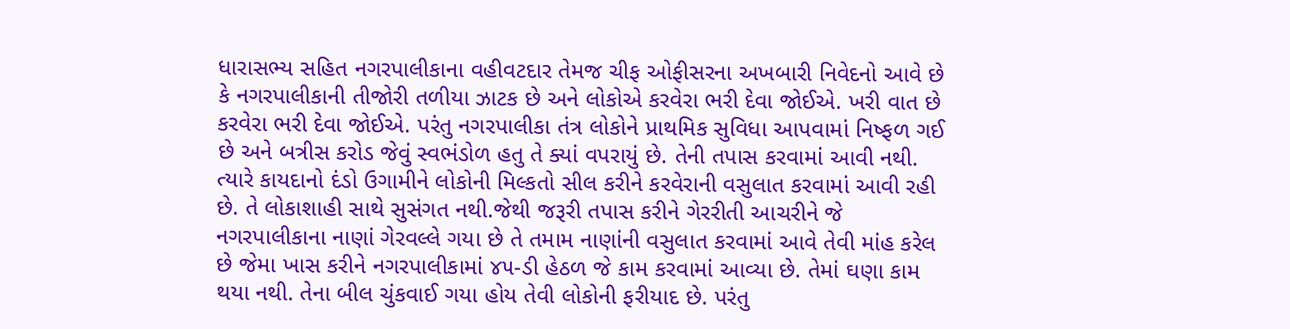ધારાસભ્ય સહિત નગરપાલીકાના વહીવટદાર તેમજ ચીફ ઓફીસરના અખબારી નિવેદનો આવે છે કે નગરપાલીકાની તીજોરી તળીયા ઝાટક છે અને લોકોએ કરવેરા ભરી દેવા જોઈએ. ખરી વાત છે કરવેરા ભરી દેવા જોઈએ. પરંતુ નગરપાલીકા તંત્ર લોકોને પ્રાથમિક સુવિધા આપવામાં નિષ્ફળ ગઈ છે અને બત્રીસ કરોડ જેવું સ્વભંડોળ હતુ તે ક્યાં વપરાયું છે. તેની તપાસ કરવામાં આવી નથી. ત્યારે કાયદાનો દંડો ઉગામીને લોકોની મિલ્કતો સીલ કરીને કરવેરાની વસુલાત કરવામાં આવી રહી છે. તે લોકાશાહી સાથે સુસંગત નથી.જેથી જરૂરી તપાસ કરીને ગેરરીતી આચરીને જે નગરપાલીકાના નાણાં ગેરવલ્લે ગયા છે તે તમામ નાણાંની વસુલાત કરવામાં આવે તેવી માંહ કરેલ છે જેમા ખાસ કરીને નગરપાલીકામાં ૪૫-ડી હેઠળ જે કામ કરવામાં આવ્યા છે. તેમાં ઘણા કામ થયા નથી. તેના બીલ ચુંકવાઈ ગયા હોય તેવી લોકોની ફરીયાદ છે. પરંતુ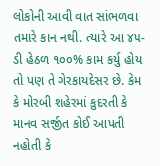લોકોની આવી વાત સાંભળવા તમારે કાન નથી. ત્યારે આ ૪૫-ડી હેઠળ ૧૦૦% કામ કર્યુ હોય તો પણ તે ગેરકાયદેસર છે. કેમ કે મોરબી શહેરમાં કુદરતી કે માનવ સર્જીત કોઈ આપતી નહોતી કે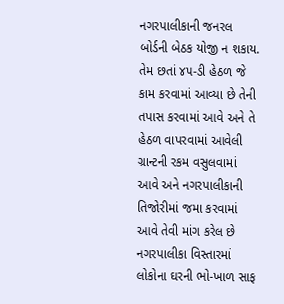નગરપાલીકાની જનરલ બોર્ડની બેઠક યોજી ન શકાય. તેમ છતાં ૪૫-ડી હેઠળ જે કામ કરવામાં આવ્યા છે તેની તપાસ કરવામાં આવે અને તે હેઠળ વાપરવામાં આવેલી ગ્રાન્ટની રકમ વસુલવામાં આવે અને નગરપાલીકાની તિજોરીમાં જમા કરવામાં આવે તેવી માંગ કરેલ છે
નગરપાલીકા વિસ્તારમાં લોકોના ઘરની ભો-ખાળ સાફ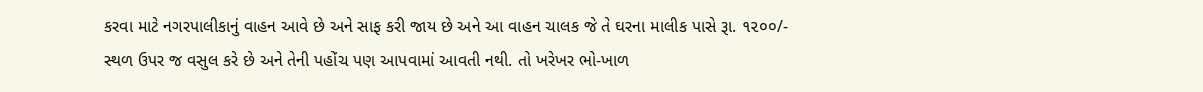કરવા માટે નગરપાલીકાનું વાહન આવે છે અને સાફ કરી જાય છે અને આ વાહન ચાલક જે તે ઘરના માલીક પાસે રૂા. ૧૨૦૦/- સ્થળ ઉપર જ વસુલ કરે છે અને તેની પહોંચ પણ આપવામાં આવતી નથી. તો ખરેખર ભો-ખાળ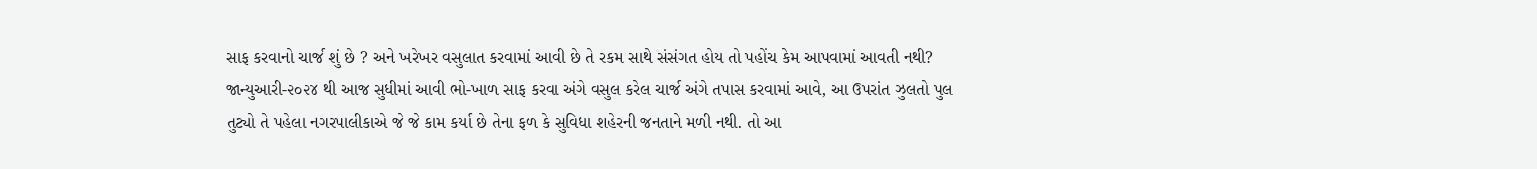સાફ કરવાનો ચાર્જ શું છે ? અને ખરેખર વસુલાત કરવામાં આવી છે તે રકમ સાથે સંસંગત હોય તો પહોંચ કેમ આપવામાં આવતી નથી? જાન્યુઆરી-૨૦૨૪ થી આજ સુધીમાં આવી ભો-ખાળ સાફ કરવા અંગે વસુલ કરેલ ચાર્જ અંગે તપાસ કરવામાં આવે, આ ઉપરાંત ઝુલતો પુલ તુટ્યો તે પહેલા નગરપાલીકાએ જે જે કામ કર્યા છે તેના ફળ કે સુવિધા શહેરની જનતાને મળી નથી. તો આ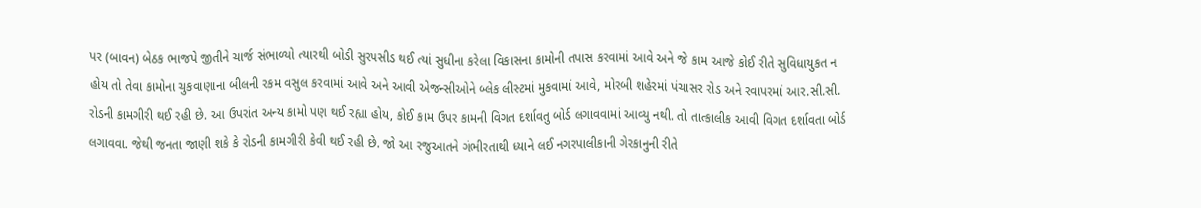પર (બાવન) બેઠક ભાજપે જીતીને ચાર્જ સંભાળ્યો ત્યારથી બોડી સુર૫સીડ થઈ ત્યાં સુધીના કરેલા વિકાસના કામોની તપાસ કરવામાં આવે અને જે કામ આજે કોઈ રીતે સુવિધાયુકત ન હોય તો તેવા કામોના ચુકવાણાના બીલની રકમ વસુલ કરવામાં આવે અને આવી એજન્સીઓને બ્લેક લીસ્ટમાં મુકવામાં આવે, મોરબી શહેરમાં પંચાસર રોડ અને રવાપરમાં આર.સી.સી. રોડની કામગીરી થઈ રહી છે. આ ઉપરાંત અન્ય કામો પણ થઈ રહ્યા હોય, કોઈ કામ ઉપર કામની વિગત દર્શાવતુ બોર્ડ લગાવવામાં આવ્યુ નથી. તો તાત્કાલીક આવી વિગત દર્શાવતા બોર્ડ લગાવવા. જેથી જનતા જાણી શકે કે રોડની કામગીરી કેવી થઈ રહી છે. જો આ રજુઆતને ગંભીરતાથી ધ્યાને લઈ નગરપાલીકાની ગેરકાનુની રીતે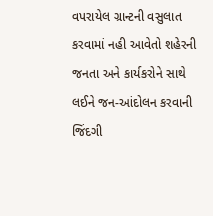વપરાયેલ ગ્રાન્ટની વસુલાત કરવામાં નહી આવેતો શહેરની જનતા અને કાર્યકરોને સાથે લઈને જન-આંદોલન કરવાની જિંદગી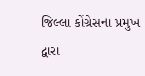જિલ્લા કોંગ્રેસના પ્રમુખ દ્વારા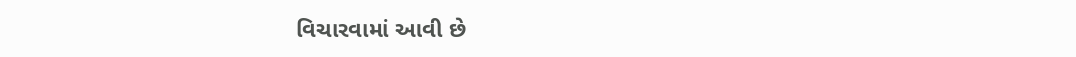વિચારવામાં આવી છે